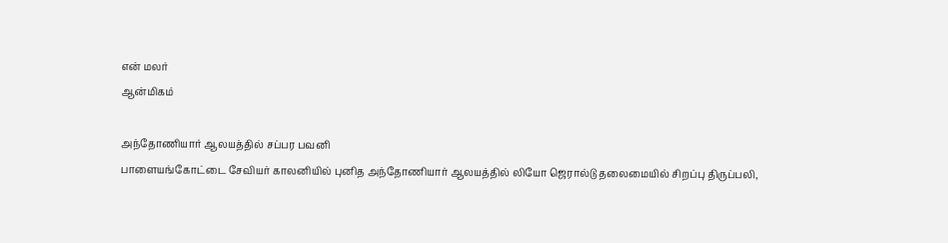என் மலர்
ஆன்மிகம்

அந்தோணியார் ஆலயத்தில் சப்பர பவனி
பாளையங்கோட்டை சேவியர் காலனியில் புனித அந்தோணியார் ஆலயத்தில் லியோ ஜெரால்டு தலைமையில் சிறப்பு திருப்பலி,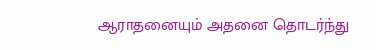ஆராதனையும் அதனை தொடர்ந்து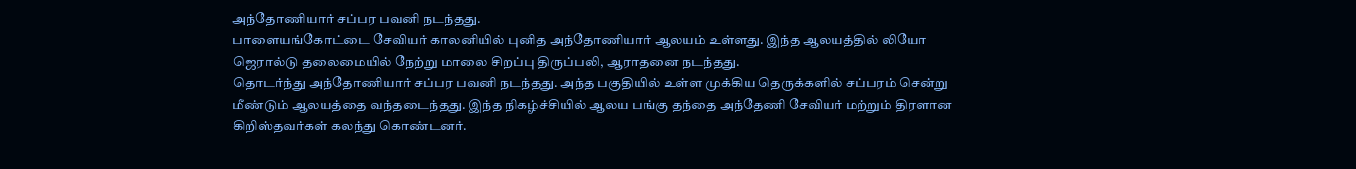அந்தோணியார் சப்பர பவனி நடந்தது.
பாளையங்கோட்டை சேவியர் காலனியில் புனித அந்தோணியார் ஆலயம் உள்ளது. இந்த ஆலயத்தில் லியோ ஜெரால்டு தலைமையில் நேற்று மாலை சிறப்பு திருப்பலி, ஆராதனை நடந்தது.
தொடர்ந்து அந்தோணியார் சப்பர பவனி நடந்தது. அந்த பகுதியில் உள்ள முக்கிய தெருக்களில் சப்பரம் சென்று மீண்டும் ஆலயத்தை வந்தடைந்தது. இந்த நிகழ்ச்சியில் ஆலய பங்கு தந்தை அந்தேணி சேவியர் மற்றும் திரளான கிறிஸ்தவர்கள் கலந்து கொண்டனர்.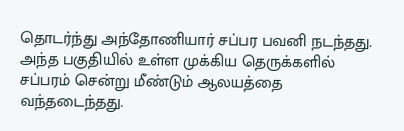தொடர்ந்து அந்தோணியார் சப்பர பவனி நடந்தது. அந்த பகுதியில் உள்ள முக்கிய தெருக்களில் சப்பரம் சென்று மீண்டும் ஆலயத்தை வந்தடைந்தது.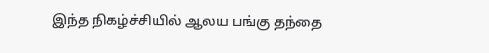இந்த நிகழ்ச்சியில் ஆலய பங்கு தந்தை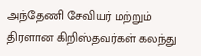அந்தேணி சேவியர் மற்றும் திரளான கிறிஸ்தவர்கள் கலந்து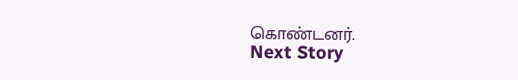கொண்டனர்.
Next Story